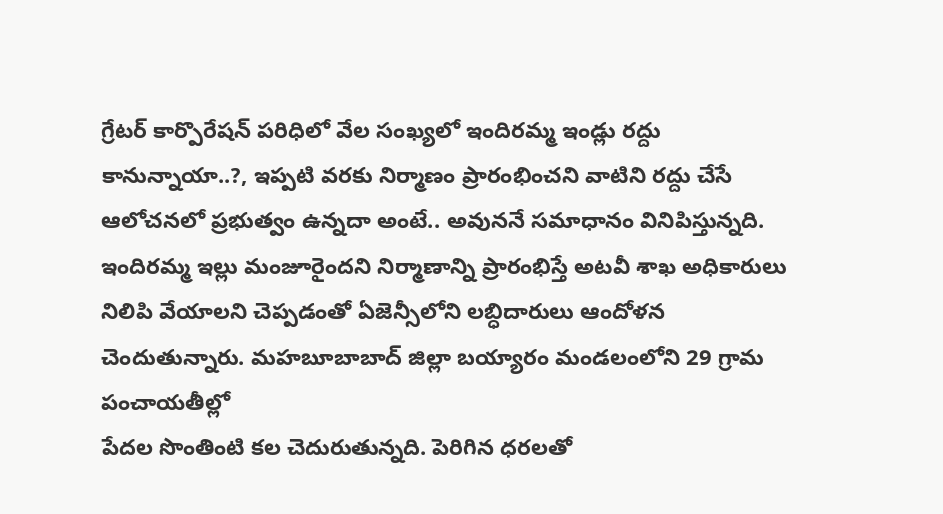గ్రేటర్ కార్పొరేషన్ పరిధిలో వేల సంఖ్యలో ఇందిరమ్మ ఇండ్లు రద్దు కానున్నాయా..?, ఇప్పటి వరకు నిర్మాణం ప్రారంభించని వాటిని రద్దు చేసే ఆలోచనలో ప్రభుత్వం ఉన్నదా అంటే.. అవుననే సమాధానం వినిపిస్తున్నది.
ఇందిరమ్మ ఇల్లు మంజూరైందని నిర్మాణాన్ని ప్రారంభిస్తే అటవీ శాఖ అధికారులు నిలిపి వేయాలని చెప్పడంతో ఏజెన్సీలోని లబ్ధిదారులు ఆందోళన చెందుతున్నారు. మహబూబాబాద్ జిల్లా బయ్యారం మండలంలోని 29 గ్రామ పంచాయతీల్లో
పేదల సొంతింటి కల చెదురుతున్నది. పెరిగిన ధరలతో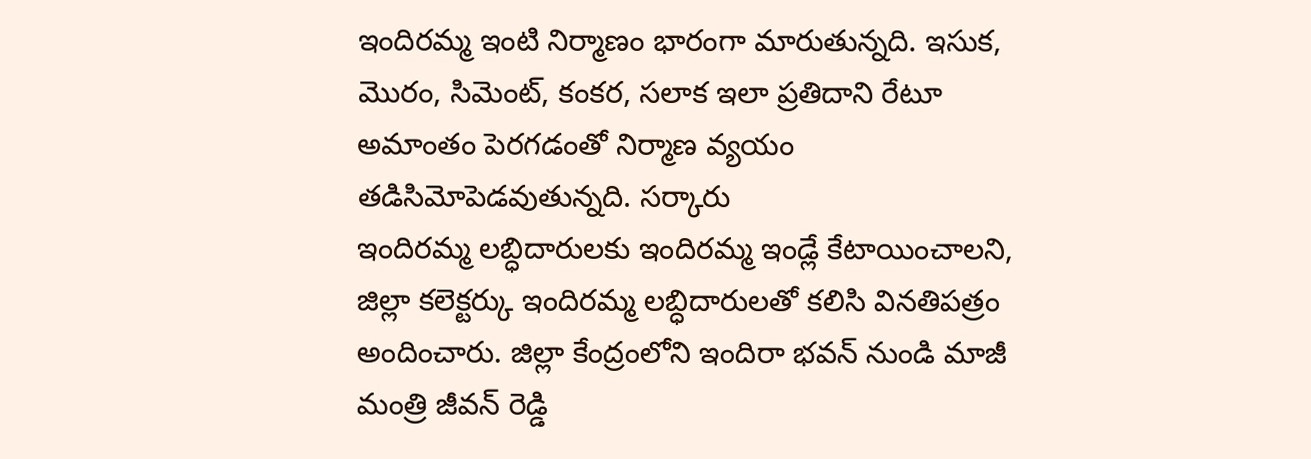ఇందిరమ్మ ఇంటి నిర్మాణం భారంగా మారుతున్నది. ఇసుక, మొరం, సిమెంట్, కంకర, సలాక ఇలా ప్రతిదాని రేటూ అమాంతం పెరగడంతో నిర్మాణ వ్యయం తడిసిమోపెడవుతున్నది. సర్కారు
ఇందిరమ్మ లబ్ధిదారులకు ఇందిరమ్మ ఇండ్లే కేటాయించాలని, జిల్లా కలెక్టర్కు ఇందిరమ్మ లబ్ధిదారులతో కలిసి వినతిపత్రం అందించారు. జిల్లా కేంద్రంలోని ఇందిరా భవన్ నుండి మాజీ మంత్రి జీవన్ రెడ్డి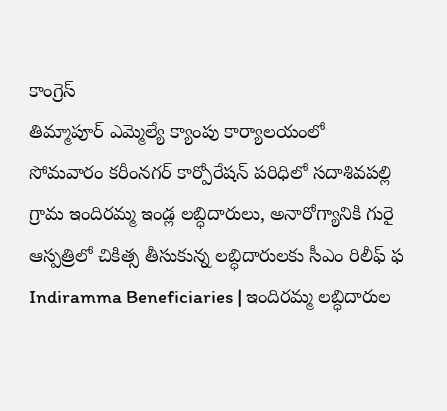కాంగ్రెస్
తిమ్మాపూర్ ఎమ్మెల్యే క్యాంపు కార్యాలయంలో సోమవారం కరీంనగర్ కార్పోరేషన్ పరిధిలో సదాశివపల్లి గ్రామ ఇందిరమ్మ ఇండ్ల లబ్ధిదారులు, అనారోగ్యానికి గురై ఆస్పత్రిలో చికిత్స తీసుకున్న లబ్ధిదారులకు సీఎం రిలీఫ్ ఫ
Indiramma Beneficiaries | ఇందిరమ్మ లబ్ధిదారుల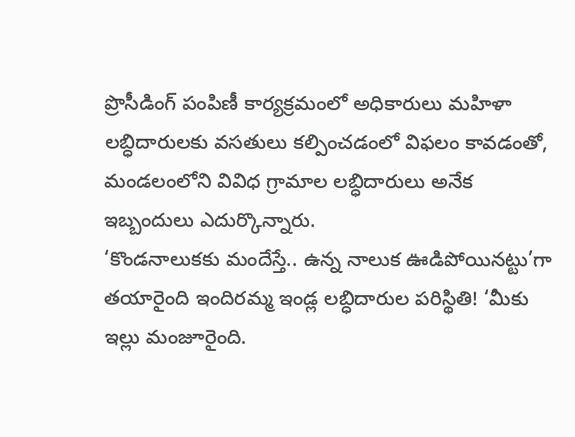ప్రొసీడింగ్ పంపిణీ కార్యక్రమంలో అధికారులు మహిళా లబ్ధిదారులకు వసతులు కల్పించడంలో విఫలం కావడంతో, మండలంలోని వివిధ గ్రామాల లబ్ధిదారులు అనేక ఇబ్బందులు ఎదుర్కొన్నారు.
‘కొండనాలుకకు మందేస్తే.. ఉన్న నాలుక ఊడిపోయినట్టు’గా తయారైంది ఇందిరమ్మ ఇండ్ల లబ్ధిదారుల పరిస్థితి! ‘మీకు ఇల్లు మంజూరైంది.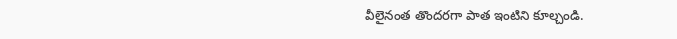వీలైనంత తొందరగా పాత ఇంటిని కూల్చండి.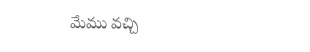మేము వచ్చి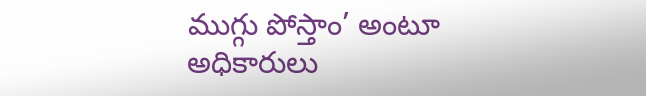ముగ్గు పోస్తాం’ అంటూ అధికారులు